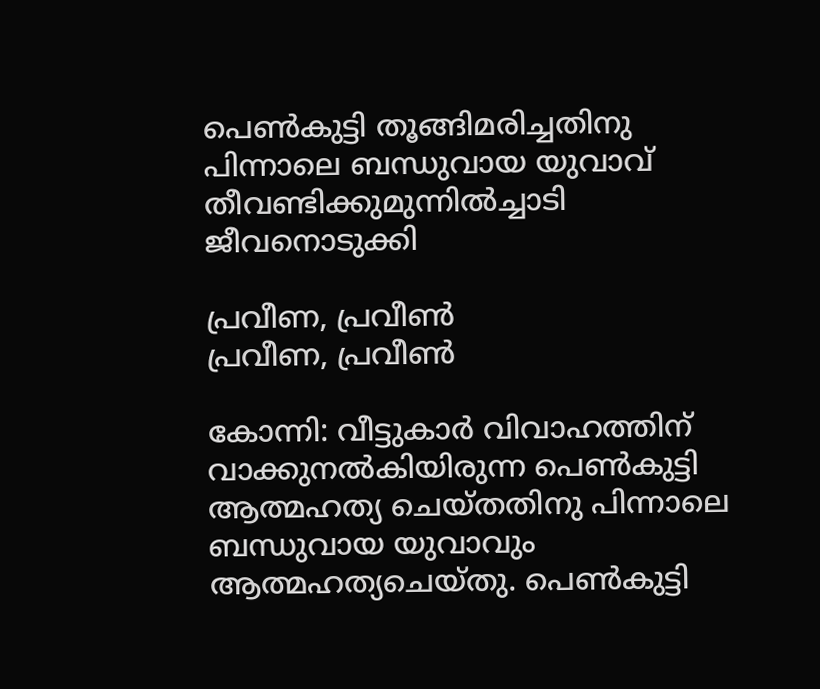പെൺകുട്ടി തൂങ്ങിമരിച്ചതിനു പിന്നാലെ ബന്ധുവായ യുവാവ് തീവണ്ടിക്കുമുന്നിൽച്ചാടി ജീവനൊടുക്കി

പ്രവീണ, പ്രവീൺ
പ്രവീണ, പ്രവീൺ

കോന്നി: വീട്ടുകാർ വിവാഹത്തിന് വാക്കുനൽകിയിരുന്ന പെൺകുട്ടി ആത്മഹത്യ ചെയ്തതിനു പിന്നാലെ ബന്ധുവായ യുവാവും ആത്മഹത്യചെയ്തു. പെൺകുട്ടി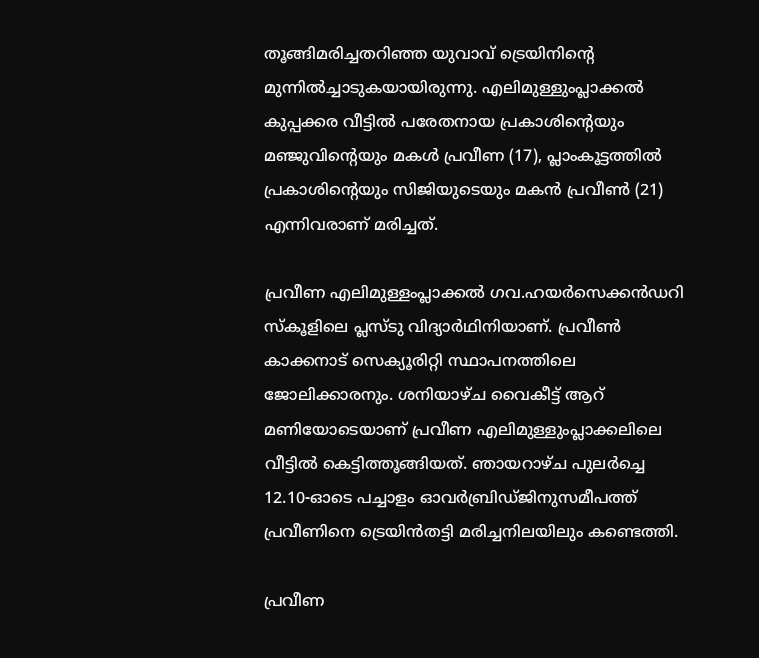തൂങ്ങിമരിച്ചതറിഞ്ഞ യുവാവ് ട്രെയിനിന്റെ മുന്നിൽച്ചാടുകയായിരുന്നു. എലിമുള്ളുംപ്ലാക്കൽ കുപ്പക്കര വീട്ടിൽ പരേതനായ പ്രകാശിന്റെയും മഞ്ജുവിന്റെയും മകൾ പ്രവീണ (17), പ്ലാംകൂട്ടത്തിൽ പ്രകാശിന്റെയും സിജിയുടെയും മകൻ പ്രവീൺ (21) എന്നിവരാണ് മരിച്ചത്.

പ്രവീണ എലിമുള്ളംപ്ലാക്കൽ ഗവ.ഹയർസെക്കൻഡറി സ്കൂളിലെ പ്ലസ്ടു വിദ്യാർഥിനിയാണ്. പ്രവീൺ കാക്കനാട് സെക്യൂരിറ്റി സ്ഥാപനത്തിലെ ജോലിക്കാരനും. ശനിയാഴ്ച വൈകീട്ട് ആറ് മണിയോടെയാണ് പ്രവീണ എലിമുള്ളുംപ്ലാക്കലിലെ വീട്ടിൽ കെട്ടിത്തൂങ്ങിയത്. ഞായറാഴ്ച പുലർച്ചെ 12.10-ഓടെ പച്ചാളം ഓവർബ്രിഡ്ജിനുസമീപത്ത് പ്രവീണിനെ ട്രെയിൻതട്ടി മരിച്ചനിലയിലും കണ്ടെത്തി.

പ്രവീണ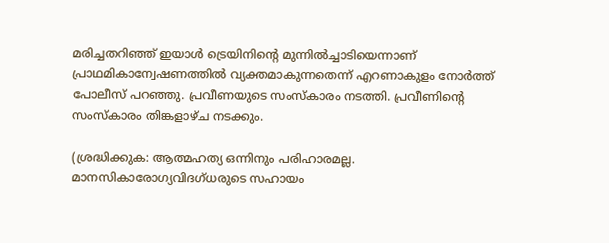മരിച്ചതറിഞ്ഞ് ഇയാൾ ട്രെയിനിന്റെ മുന്നിൽച്ചാടിയെന്നാണ് പ്രാഥമികാന്വേഷണത്തിൽ വ്യക്തമാകുന്നതെന്ന് എറണാകുളം നോർത്ത് പോലീസ് പറഞ്ഞു. പ്രവീണയുടെ സംസ്കാരം നടത്തി. പ്രവീണിന്റെ സംസ്കാരം തിങ്കളാഴ്ച നടക്കും.

(ശ്രദ്ധിക്കുക: ആത്മഹത്യ ഒന്നിനും പരിഹാരമല്ല. മാനസികാരോഗ്യവിദഗ്ധരുടെ സഹായം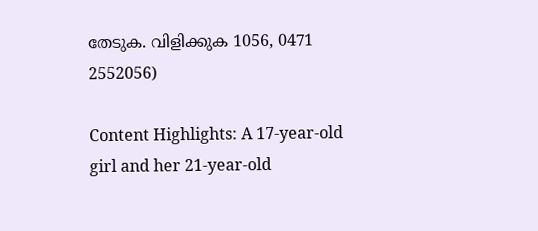തേടുക. വിളിക്കുക 1056, 0471 2552056)

Content Highlights: A 17-year-old girl and her 21-year-old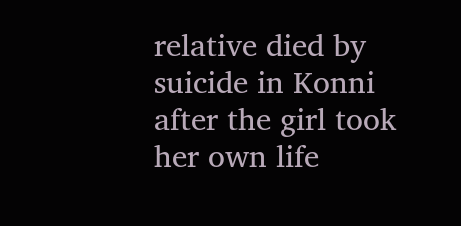relative died by suicide in Konni after the girl took her own life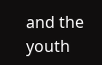and the youth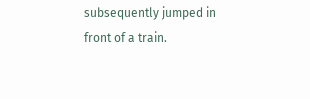subsequently jumped in front of a train.